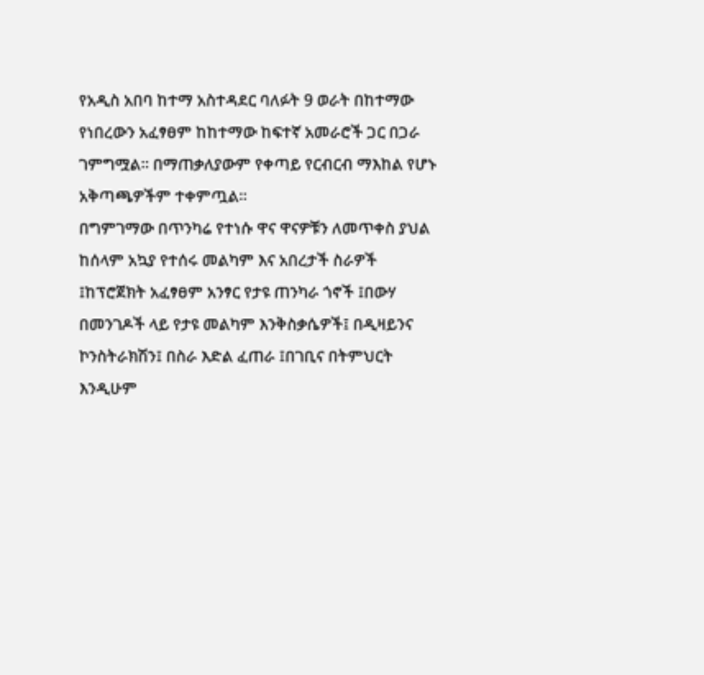የአዲስ አበባ ከተማ አስተዳደር ባለፉት 9 ወራት በከተማው የነበረውን አፈፃፀም ከከተማው ከፍተኛ አመራሮች ጋር በጋራ ገምግሟል፡፡ በማጠቃለያውም የቀጣይ የርብርብ ማእከል የሆኑ አቅጣጫዎችም ተቀምጧል፡፡
በግምገማው በጥንካሬ የተነሱ ዋና ዋናዎቹን ለመጥቀስ ያህል ከሰላም አኳያ የተሰሩ መልካም እና አበረታች ስራዎች ፤ከፕሮጀክት አፈፃፀም አንፃር የታዩ ጠንካራ ጎኖች ፤በውሃ በመንገዶች ላይ የታዩ መልካም እንቅስቃሴዎች፤ በዲዛይንና ኮንስትራክሽን፤ በስራ እድል ፈጠራ ፤በገቢና በትምህርት እንዲሁም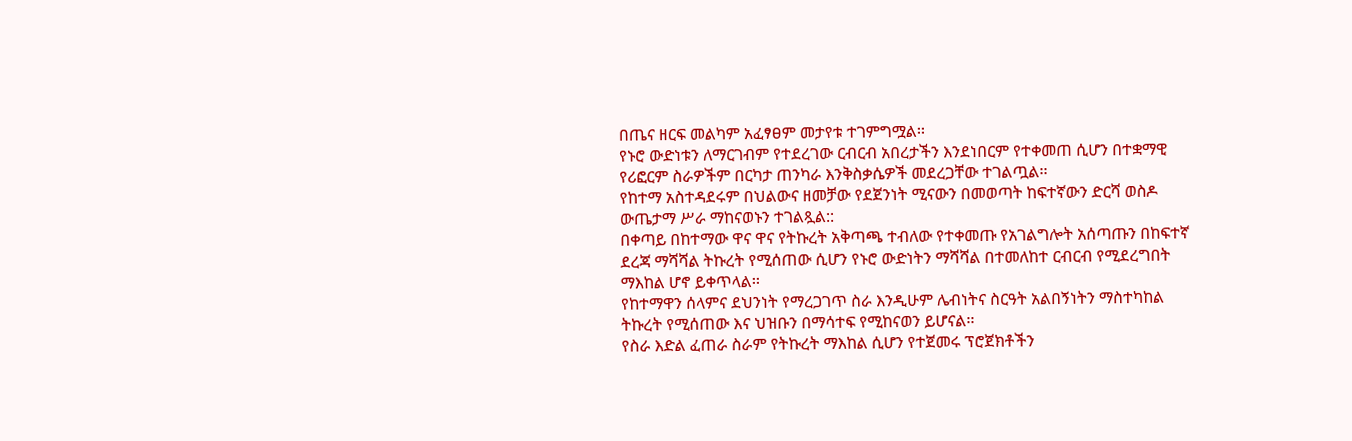በጤና ዘርፍ መልካም አፈፃፀም መታየቱ ተገምግሟል፡፡
የኑሮ ውድነቱን ለማርገብም የተደረገው ርብርብ አበረታችን እንደነበርም የተቀመጠ ሲሆን በተቋማዊ የሪፎርም ስራዎችም በርካታ ጠንካራ እንቅስቃሴዎች መደረጋቸው ተገልጧል፡፡
የከተማ አስተዳደሩም በህልውና ዘመቻው የደጀንነት ሚናውን በመወጣት ከፍተኛውን ድርሻ ወስዶ ውጤታማ ሥራ ማከናወኑን ተገልጿል::
በቀጣይ በከተማው ዋና ዋና የትኩረት አቅጣጫ ተብለው የተቀመጡ የአገልግሎት አሰጣጡን በከፍተኛ ደረጃ ማሻሻል ትኩረት የሚሰጠው ሲሆን የኑሮ ውድነትን ማሻሻል በተመለከተ ርብርብ የሚደረግበት ማእከል ሆኖ ይቀጥላል፡፡
የከተማዋን ሰላምና ደህንነት የማረጋገጥ ስራ እንዲሁም ሌብነትና ስርዓት አልበኝነትን ማስተካከል ትኩረት የሚሰጠው እና ህዝቡን በማሳተፍ የሚከናወን ይሆናል፡፡
የስራ እድል ፈጠራ ስራም የትኩረት ማእከል ሲሆን የተጀመሩ ፕሮጀክቶችን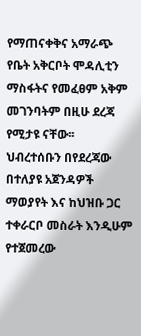የማጠናቀቅና አማራጭ የቤት አቅርቦት ሞዳሊቲን ማስፋትና የመፈፀም አቅም መገንባትም በዚሁ ደረጃ የሚታዩ ናቸው፡፡
ህብረተሰቡን በየደረጃው በተለያዩ አጀንዳዎች ማወያየት እና ከህዝቡ ጋር ተቀራርቦ መስራት እንዲሁም የተጀመረው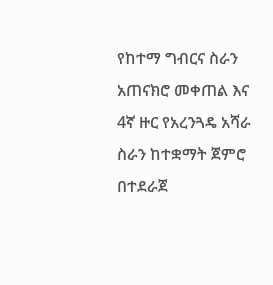የከተማ ግብርና ስራን አጠናክሮ መቀጠል እና 4ኛ ዙር የአረንጓዴ አሻራ ስራን ከተቋማት ጀምሮ በተደራጀ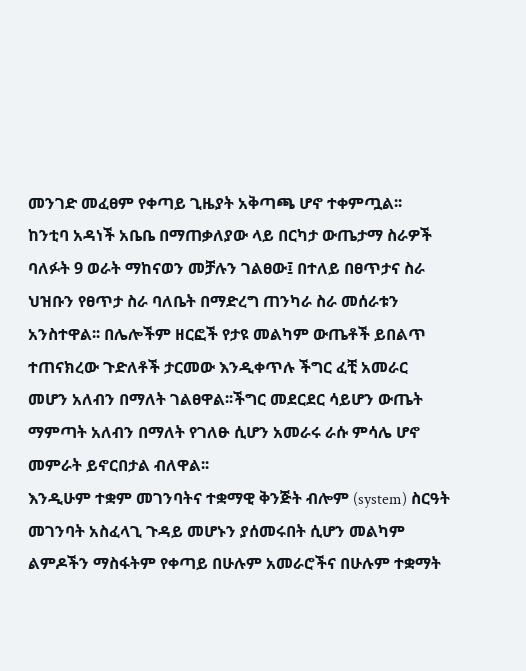መንገድ መፈፀም የቀጣይ ጊዜያት አቅጣጫ ሆኖ ተቀምጧል፡፡
ከንቲባ አዳነች አቤቤ በማጠቃለያው ላይ በርካታ ውጤታማ ስራዎች ባለፉት 9 ወራት ማከናወን መቻሉን ገልፀው፤ በተለይ በፀጥታና ስራ ህዝቡን የፀጥታ ስራ ባለቤት በማድረግ ጠንካራ ስራ መሰራቱን አንስተዋል፡፡ በሌሎችም ዘርፎች የታዩ መልካም ውጤቶች ይበልጥ ተጠናክረው ጉድለቶች ታርመው እንዲቀጥሉ ችግር ፈቺ አመራር መሆን አለብን በማለት ገልፀዋል፡፡ችግር መደርደር ሳይሆን ውጤት ማምጣት አለብን በማለት የገለፁ ሲሆን አመራሩ ራሱ ምሳሌ ሆኖ መምራት ይኖርበታል ብለዋል፡፡
እንዲሁም ተቋም መገንባትና ተቋማዊ ቅንጅት ብሎም (system) ስርዓት መገንባት አስፈላጊ ጉዳይ መሆኑን ያሰመሩበት ሲሆን መልካም ልምዶችን ማስፋትም የቀጣይ በሁሉም አመራሮችና በሁሉም ተቋማት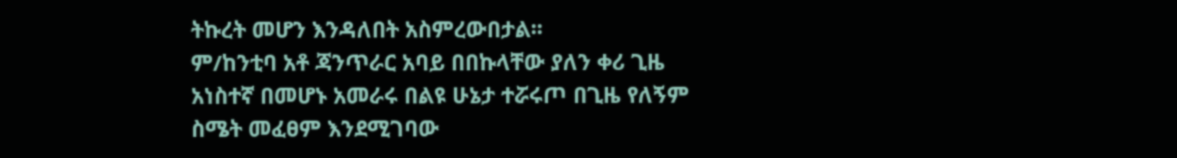ትኩረት መሆን እንዳለበት አስምረውበታል፡፡
ም/ከንቲባ አቶ ጃንጥራር አባይ በበኩላቸው ያለን ቀሪ ጊዜ አነስተኛ በመሆኑ አመራሩ በልዩ ሁኔታ ተሯሩጦ በጊዜ የለኝም ስሜት መፈፀም እንደሚገባው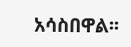አሳስበዋል፡፡